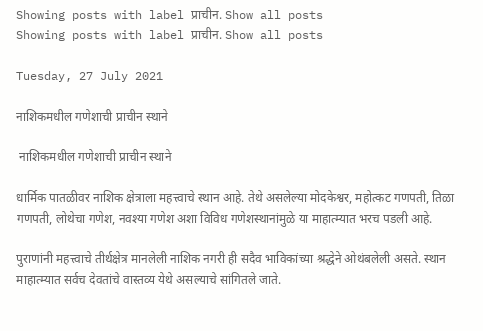Showing posts with label प्राचीन. Show all posts
Showing posts with label प्राचीन. Show all posts

Tuesday, 27 July 2021

नाशिकमधील गणेशाची प्राचीन स्थाने

 नाशिकमधील गणेशाची प्राचीन स्थाने

धार्मिक पातळीवर नाशिक क्षेत्राला महत्त्वाचे स्थान आहे. तेथे असलेल्या मोदकेश्वर, महोत्कट गणपती, तिळा गणपती, लोथेचा गणेश, नवश्या गणेश अशा विविध गणेशस्थानांमुळे या माहात्म्यात भरच पडली आहे.

पुराणांनी महत्त्वाचे तीर्थक्षेत्र मानलेली नाशिक नगरी ही सदैव भाविकांच्या श्रद्धेने ओथंबलेली असते. स्थान माहात्म्यात सर्वच देवतांचे वास्तव्य येथे असल्याचे सांगितले जाते.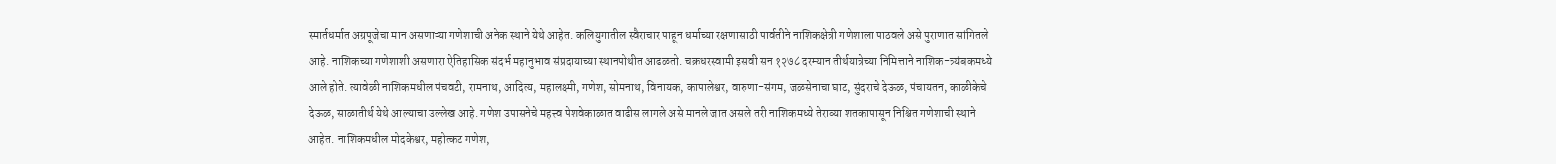स्मार्तधर्मात अग्रपूजेचा मान असणाऱ्या गणेशाची अनेक स्थाने येथे आहेत. कलियुगातील स्वैराचार पाहून धर्माच्या रक्षणासाठी पार्वतीने नाशिकक्षेत्री गणेशाला पाठवले असे पुराणात सांगितले आहे. नाशिकच्या गणेशाशी असणारा ऐतिहासिक संदर्भ महानुभाव संप्रदायाच्या स्थानपोथीत आढळतो. चक्रधरस्वामी इसवी सन १२७८ दरम्यान तीर्थयात्रेच्या निमित्ताने नाशिक-त्र्यंबकमध्ये आले होते. त्यावेळी नाशिकमधील पंचवटी, रामनाथ, आदित्य, महालक्ष्मी, गणेश, सोमनाथ, विनायक, कापालेश्वर, वारुणा-संगम, जळसेनाचा घाट, सुंदराचे देऊळ, पंचायतन, काळीकेचे देऊळ, साळातीर्थ येथे आल्याचा उल्लेख आहे. गणेश उपासनेचे महत्त्व पेशवेकाळात वाढीस लागले असे मानले जात असले तरी नाशिकमध्ये तेराव्या शतकापासून निश्चित गणेशाची स्थाने आहेत. नाशिकमधील मोदकेश्वर, महोत्कट गणेश,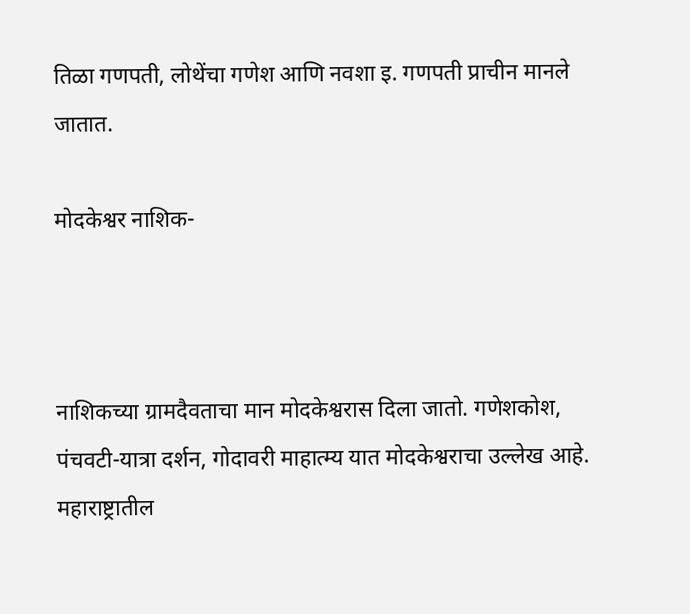तिळा गणपती, लोथेंचा गणेश आणि नवशा इ. गणपती प्राचीन मानले जातात.

मोदकेश्वर नाशिक-



नाशिकच्या ग्रामदैवताचा मान मोदकेश्वरास दिला जातो. गणेशकोश, पंचवटी-यात्रा दर्शन, गोदावरी माहात्म्य यात मोदकेश्वराचा उल्लेख आहे. महाराष्ट्रातील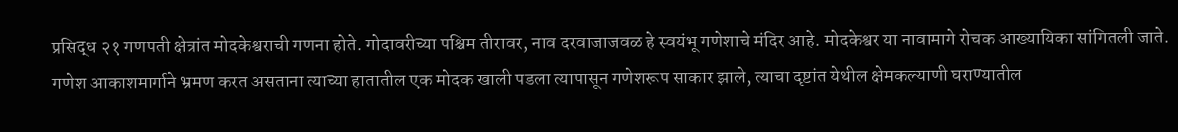प्रसिद्ध २१ गणपती क्षेत्रांत मोदकेश्वराची गणना होते. गोदावरीच्या पश्चिम तीरावर, नाव दरवाजाजवळ हे स्वयंभू गणेशाचे मंदिर आहे. मोदकेश्वर या नावामागे रोचक आख्यायिका सांगितली जाते. गणेश आकाशमार्गाने भ्रमण करत असताना त्याच्या हातातील एक मोदक खाली पडला त्यापासून गणेशरूप साकार झाले, त्याचा दृष्टांत येथील क्षेमकल्याणी घराण्यातील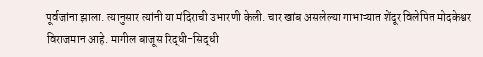पूर्वजांना झाला. त्यानुसार त्यांनी या मंदिराची उभारणी केली. चार खांब असलेल्या गाभाऱ्यात शेंदूर विलेपित मोदकेश्वर विराजमान आहे. मागील बाजूस रिद्धी-सिद्धी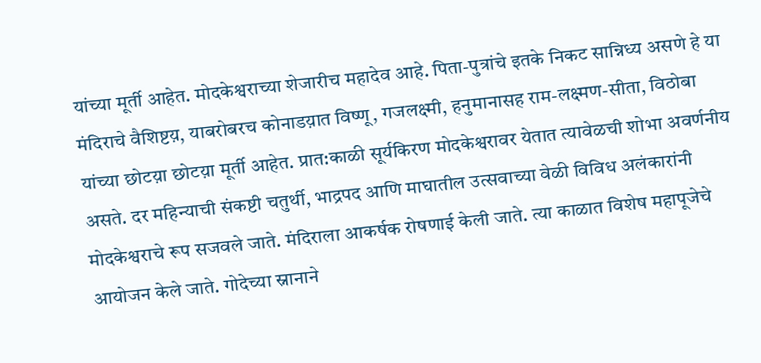यांच्या मूर्ती आहेत. मोदकेश्वराच्या शेजारीच महादेव आहे. पिता-पुत्रांचे इतके निकट सान्निध्य असणे हे या मंदिराचे वैशिष्टय़, याबरोबरच कोनाडय़ात विष्णू, गजलक्ष्मी, हनुमानासह राम-लक्ष्मण-सीता, विठोबा यांच्या छोटय़ा छोटय़ा मूर्ती आहेत. प्रात:काळी सूर्यकिरण मोदकेश्वरावर येतात त्यावेळची शोभा अवर्णनीय असते. दर महिन्याची संकष्टी चतुर्थी, भाद्रपद आणि माघातील उत्सवाच्या वेळी विविध अलंकारांनी मोदकेश्वराचे रूप सजवले जाते. मंदिराला आकर्षक रोषणाई केली जाते. त्या काळात विशेष महापूजेचे आयोजन केले जाते. गोदेच्या स्नानाने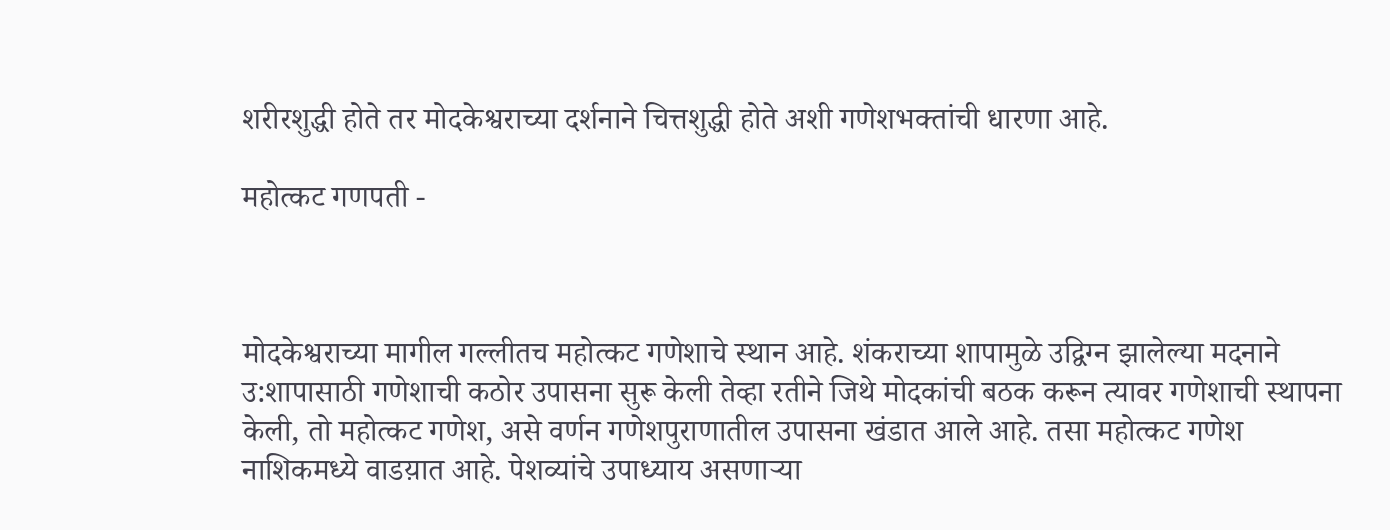शरीरशुद्धी होते तर मोदकेश्वराच्या दर्शनाने चित्तशुद्धी होते अशी गणेशभक्तांची धारणा आहे.

महोत्कट गणपती -



मोदकेश्वराच्या मागील गल्लीतच महोत्कट गणेशाचे स्थान आहे. शंकराच्या शापामुळे उद्विग्न झालेल्या मदनाने उ:शापासाठी गणेशाची कठोर उपासना सुरू केली तेव्हा रतीने जिथे मोदकांची बठक करून त्यावर गणेशाची स्थापना केली, तो महोत्कट गणेश, असे वर्णन गणेशपुराणातील उपासना खंडात आले आहे. तसा महोत्कट गणेश नाशिकमध्ये वाडय़ात आहे. पेशव्यांचे उपाध्याय असणाऱ्या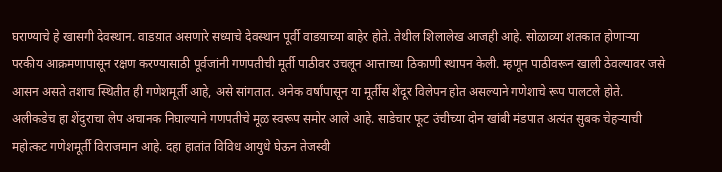घराण्याचे हे खासगी देवस्थान. वाडय़ात असणारे सध्याचे देवस्थान पूर्वी वाडय़ाच्या बाहेर होते. तेथील शिलालेख आजही आहे. सोळाव्या शतकात होणाऱ्या परकीय आक्रमणापासून रक्षण करण्यासाठी पूर्वजांनी गणपतीची मूर्ती पाठीवर उचलून आत्ताच्या ठिकाणी स्थापन केली. म्हणून पाठीवरून खाली ठेवल्यावर जसे आसन असते तशाच स्थितीत ही गणेशमूर्ती आहे, असे सांगतात. अनेक वर्षांपासून या मूर्तीस शेंदूर विलेपन होत असल्याने गणेशाचे रूप पालटले होते. अलीकडेच हा शेंदुराचा लेप अचानक निघाल्याने गणपतीचे मूळ स्वरूप समोर आले आहे. साडेचार फूट उंचीच्या दोन खांबी मंडपात अत्यंत सुबक चेहऱ्याची महोत्कट गणेशमूर्ती विराजमान आहे. दहा हातांत विविध आयुधे घेऊन तेजस्वी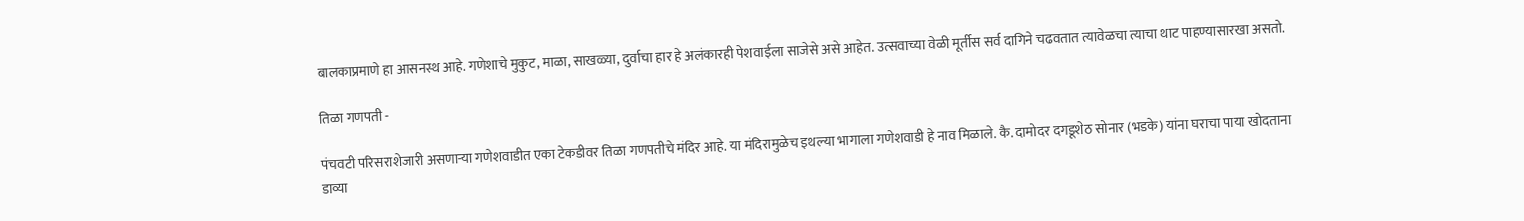बालकाप्रमाणे हा आसनस्थ आहे. गणेशाचे मुकुट, माळा, साखळ्या, दुर्वाचा हार हे अलंकारही पेशवाईला साजेसे असे आहेत. उत्सवाच्या वेळी मूर्तीस सर्व दागिने चढवतात त्यावेळचा त्याचा थाट पाहण्यासारखा असतो.

तिळा गणपती -

पंचवटी परिसराशेजारी असणाऱ्या गणेशवाडीत एका टेकडीवर तिळा गणपतीचे मंदिर आहे. या मंदिरामुळेच इथल्या भागाला गणेशवाडी हे नाव मिळाले. कै. दामोदर दगडूशेठ सोनार (भडके) यांना घराचा पाया खोदताना डाव्या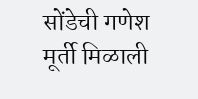सोंडेची गणेश मूर्ती मिळाली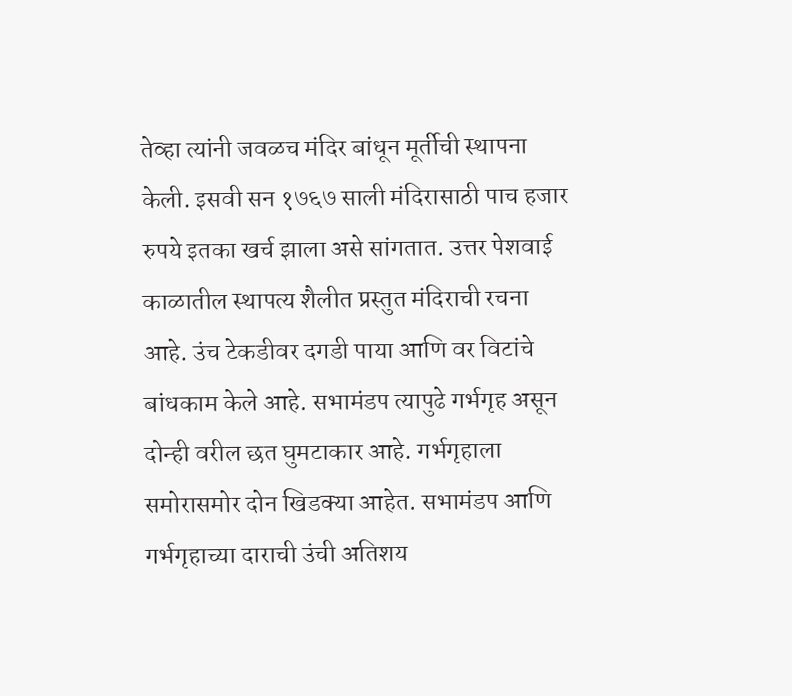तेव्हा त्यांनी जवळच मंदिर बांधून मूर्तीची स्थापना केली. इसवी सन १७६७ साली मंदिरासाठी पाच हजार रुपये इतका खर्च झाला असे सांगतात. उत्तर पेशवाई काळातील स्थापत्य शैलीत प्रस्तुत मंदिराची रचना आहे. उंच टेकडीवर दगडी पाया आणि वर विटांचे बांधकाम केले आहे. सभामंडप त्यापुढे गर्भगृह असून दोन्ही वरील छत घुमटाकार आहे. गर्भगृहाला समोरासमोर दोन खिडक्या आहेत. सभामंडप आणि गर्भगृहाच्या दाराची उंची अतिशय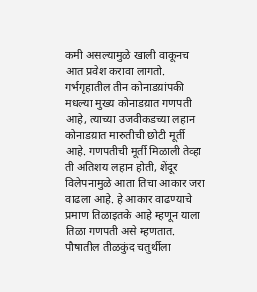कमी असल्यामुळे खाली वाकूनच आत प्रवेश करावा लागतो. गर्भगृहातील तीन कोनाडय़ांपकी मधल्या मुख्य कोनाडय़ात गणपती आहे, त्याच्या उजवीकडच्या लहान कोनाडय़ात मारुतीची छोटी मूर्ती आहे. गणपतीची मूर्ती मिळाली तेव्हा ती अतिशय लहान होती, शेंदूर विलेपनामुळे आता तिचा आकार जरा वाढला आहे. हे आकार वाढण्याचे प्रमाण तिळाइतके आहे म्हणून याला तिळा गणपती असे म्हणतात. पौषातील तीळकुंद चतुर्थीला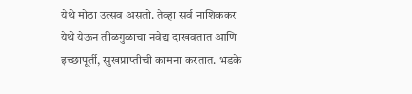येथे मोठा उत्सव असतो. तेव्हा सर्व नाशिककर येथे येऊन तीळगुळाचा नवेद्य दाखवतात आणि इच्छापूर्ती, सुखप्राप्तीची कामना करतात. भडके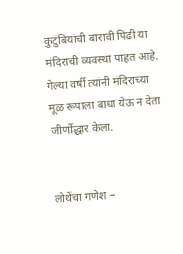कुटुंबियांची बारावी पिढी या मंदिराची व्यवस्था पाहत आहे. गेल्या वर्षी त्यांनी मंदिराच्या मूळ रूपाला बाधा येऊ न देता जीर्णोद्धार केला.


लोथेंचा गणेश –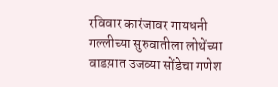रविवार कारंजावर गायधनी गल्लीच्या सुरुवातीला लोथेंच्या वाडय़ात उजव्या सोंडेचा गणेश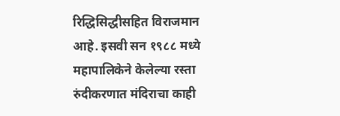रिद्धिसिद्धीसहित विराजमान आहे. इसवी सन १९८८ मध्ये महापालिकेने केलेल्या रस्ता रुंदीकरणात मंदिराचा काही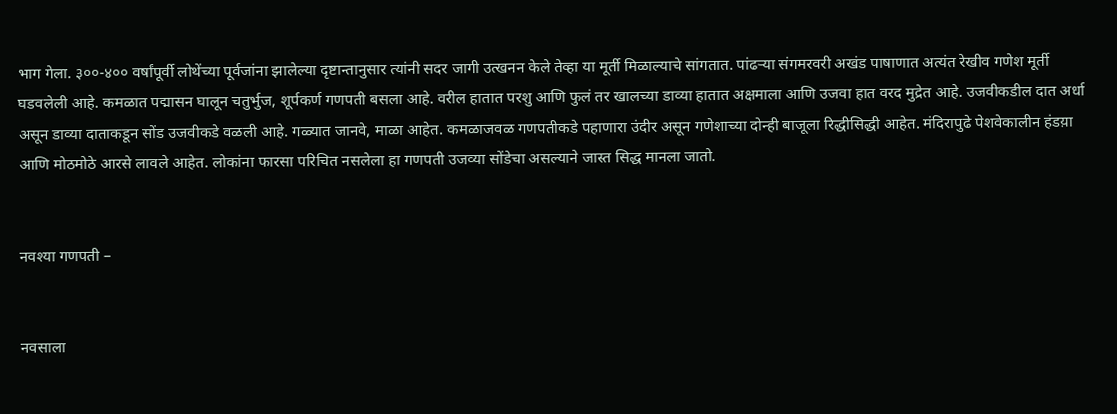भाग गेला. ३००-४०० वर्षांपूर्वी लोथेंच्या पूर्वजांना झालेल्या दृष्टान्तानुसार त्यांनी सदर जागी उत्खनन केले तेव्हा या मूर्ती मिळाल्याचे सांगतात. पांढऱ्या संगमरवरी अखंड पाषाणात अत्यंत रेखीव गणेश मूर्ती घडवलेली आहे. कमळात पद्मासन घालून चतुर्भुज, शूर्पकर्ण गणपती बसला आहे. वरील हातात परशु आणि फुलं तर खालच्या डाव्या हातात अक्षमाला आणि उजवा हात वरद मुद्रेत आहे. उजवीकडील दात अर्धा असून डाव्या दाताकडून सोंड उजवीकडे वळली आहे. गळ्यात जानवे, माळा आहेत. कमळाजवळ गणपतीकडे पहाणारा उंदीर असून गणेशाच्या दोन्ही बाजूला रिद्धीसिद्धी आहेत. मंदिरापुढे पेशवेकालीन हंडय़ा आणि मोठमोठे आरसे लावले आहेत. लोकांना फारसा परिचित नसलेला हा गणपती उजव्या सोंडेचा असल्याने जास्त सिद्ध मानला जातो.


नवश्या गणपती –


नवसाला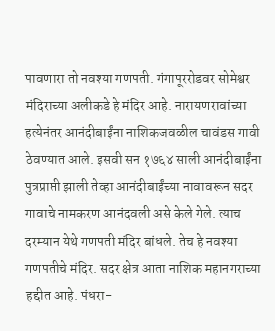पावणारा तो नवश्या गणपती. गंगापूररोडवर सोमेश्वर मंदिराच्या अलीकडे हे मंदिर आहे. नारायणरावांच्या हत्येनंतर आनंदीबाईंना नाशिकजवळील चावंडस गावी ठेवण्यात आले. इसवी सन १७६४ साली आनंदीबाईंना पुत्रप्राप्ती झाली तेव्हा आनंदीबाईंच्या नावावरून सदर गावाचे नामकरण आनंदवली असे केले गेले. त्याच दरम्यान येथे गणपती मंदिर बांधले. तेच हे नवश्या गणपतीचे मंदिर. सदर क्षेत्र आता नाशिक महानगराच्या हद्दीत आहे. पंधरा-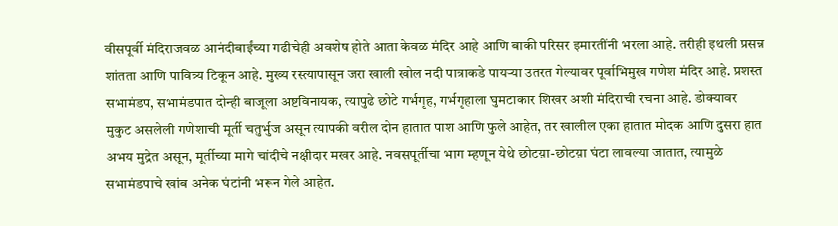वीसपूर्वी मंदिराजवळ आनंदीबाईंच्या गढीचेही अवशेष होते आता केवळ मंदिर आहे आणि बाकी परिसर इमारतींनी भरला आहे. तरीही इथली प्रसन्न शांतता आणि पावित्र्य टिकून आहे. मुख्य रस्त्यापासून जरा खाली खोल नदी पात्राकडे पायऱ्या उतरत गेल्यावर पूर्वाभिमुख गणेश मंदिर आहे. प्रशस्त सभामंडप, सभामंडपात दोन्ही बाजूला अष्टविनायक, त्यापुढे छोटे गर्भगृह, गर्भगृहाला घुमटाकार शिखर अशी मंदिराची रचना आहे. डोक्यावर मुकुट असलेली गणेशाची मूर्ती चतुर्भुज असून त्यापकी वरील दोन हातात पाश आणि फुले आहेत, तर खालील एका हातात मोदक आणि दुसरा हात अभय मुद्रेत असून, मूर्तीच्या मागे चांदीचे नक्षीदार मखर आहे. नवसपूर्तीचा भाग म्हणून येथे छोटय़ा-छोटय़ा घंटा लावल्या जातात, त्यामुळे सभामंडपाचे खांब अनेक घंटांनी भरून गेले आहेत.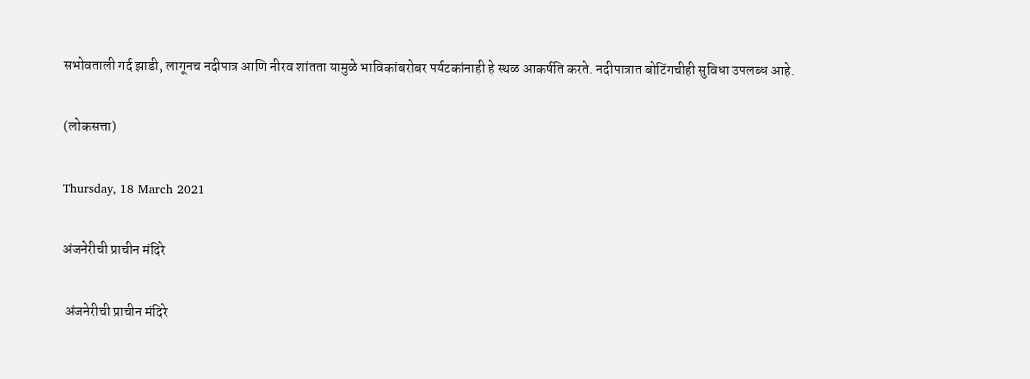सभोवताली गर्द झाडी, लागूनच नदीपात्र आणि नीरव शांतता यामुळे भाविकांबरोबर पर्यटकांनाही हे स्थळ आकर्षति करते. नदीपात्रात बोटिंगचीही सुविधा उपलब्ध आहे.

(लोकसत्ता)

Thursday, 18 March 2021

अंजनेरीची प्राचीन मंदिरे

 अंजनेरीची प्राचीन मंदिरे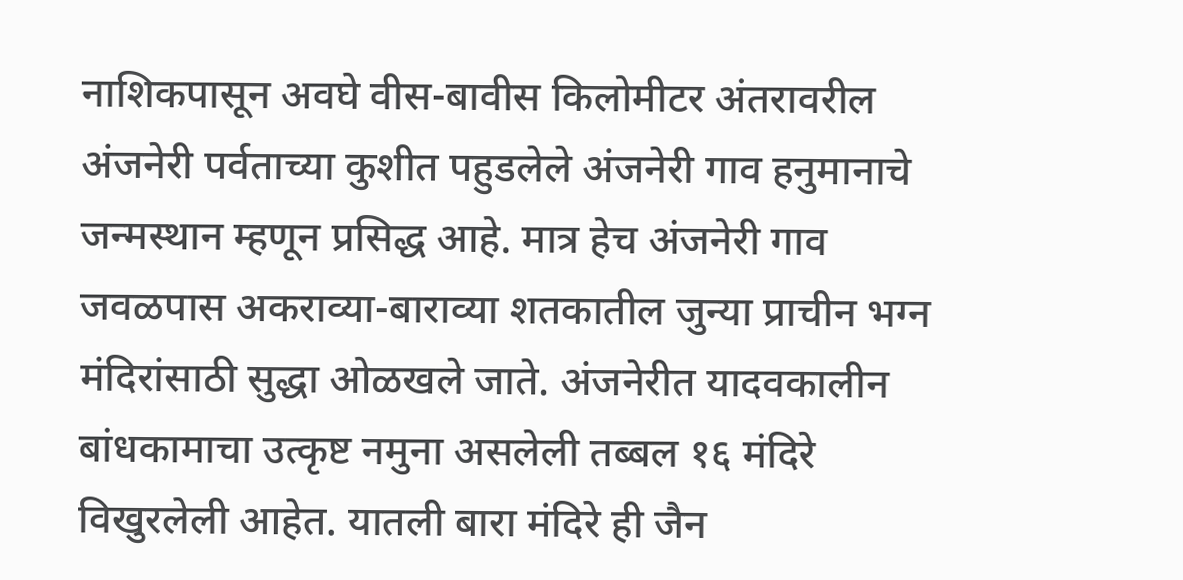नाशिकपासून अवघे वीस-बावीस किलोमीटर अंतरावरील अंजनेरी पर्वताच्या कुशीत पहुडलेले अंजनेरी गाव हनुमानाचे जन्मस्थान म्हणून प्रसिद्ध आहे. मात्र हेच अंजनेरी गाव जवळपास अकराव्या-बाराव्या शतकातील जुन्या प्राचीन भग्न मंदिरांसाठी सुद्धा ओळखले जाते. अंजनेरीत यादवकालीन बांधकामाचा उत्कृष्ट नमुना असलेली तब्बल १६ मंदिरे विखुरलेली आहेत. यातली बारा मंदिरे ही जैन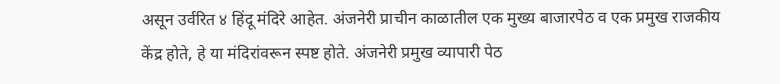असून उर्वरित ४ हिंदू मंदिरे आहेत. अंजनेरी प्राचीन काळातील एक मुख्य बाजारपेठ व एक प्रमुख राजकीय केंद्र होते, हे या मंदिरांवरून स्पष्ट होते. अंजनेरी प्रमुख व्यापारी पेठ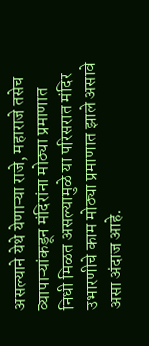असल्याने येथे येणाऱ्या राजे, महाराजे तसेच व्यापाऱ्यांकडून मंदिरांना मोठ्या प्रमाणात निधी मिळत असल्यामुळे या परिसरात मंदिर उभारणीचे काम मोठ्या प्रमाणात झाले असावे असा अंदाज आहे.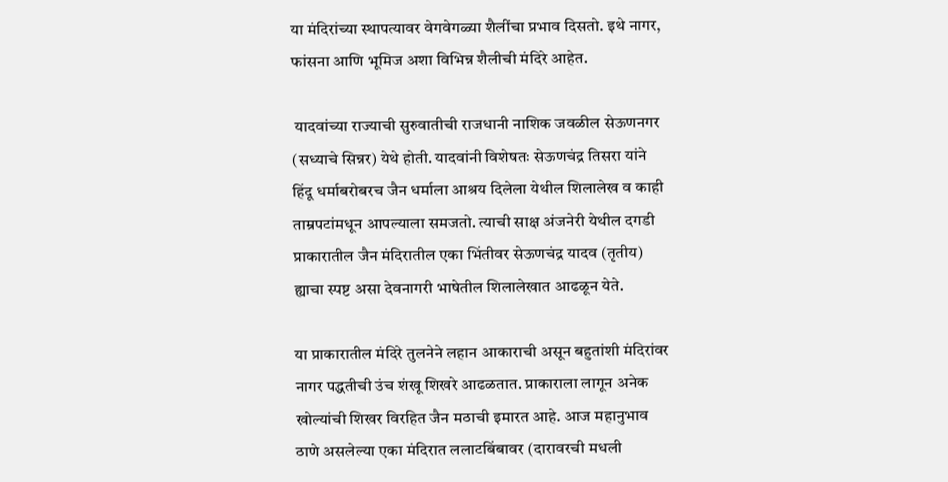या मंदिरांच्या स्थापत्यावर वेगवेगळ्या शैलींचा प्रभाव दिसतो. इथे नागर, फांसना आणि भूमिज अशा विभिन्न शैलीची मंदिरे आहेत.

 यादवांच्या राज्याची सुरुवातीची राजधानी नाशिक जवळील सेऊणनगर (सध्याचे सिन्नर) येथे होती. यादवांनी विशेषतः सेऊणचंद्र तिसरा यांने हिंदू धर्माबरोबरच जैन धर्माला आश्रय दिलेला येथील शिलालेख व काही ताम्रपटांमधून आपल्याला समजतो. त्याची साक्ष अंजनेरी येथील दगडी प्राकारातील जैन मंदिरातील एका भिंतीवर सेऊणचंद्र यादव (तृतीय) ह्याचा स्पष्ट असा देवनागरी भाषेतील शिलालेखात आढळून येते.

या प्राकारातील मंदिरे तुलनेने लहान आकाराची असून बहुतांशी मंदिरांवर नागर पद्धतीची उंच शंखू शिखरे आढळतात. प्राकाराला लागून अनेक खोल्यांची शिखर विरहित जैन मठाची इमारत आहे. आज महानुभाव ठाणे असलेल्या एका मंदिरात ललाटबिंबावर (दारावरची मधली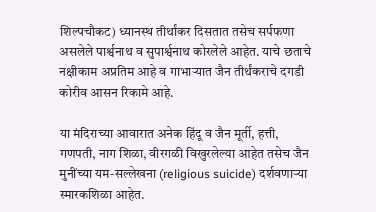शिल्पचौकट) ध्यानस्थ तीर्थांकर दिसतात तसेच सर्पफणा असलेले पार्श्वनाथ व सुपार्श्वनाथ कोरलेले आहेत. याचे छताचे नक्षीकाम अप्रतिम आहे व गाभाऱ्यात जैन तीर्थंकराचे दगडी कोरीव आसन रिकामे आहे.

या मंदिराच्या आवारात अनेक हिंदू व जैन मूर्ती, हत्ती, गणपती, नाग शिळा, वीरगळी विखुरलेल्या आहेत तसेच जैन मुनींच्या यम-सल्लेखना (religious suicide) दर्शवणाऱ्या स्मारकशिळा आहेत.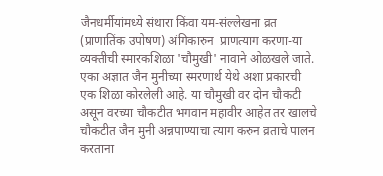जैनधर्मीयांमध्ये संथारा किंवा यम-संल्लेखना व्रत (प्राणातिंक उपोषण) अंगिकारुन  प्राणत्याग करणा-या व्यक्तीची स्मारकशिळा 'चौमुखी' नावाने ओळखले जाते. एका अज्ञात जैन मुनीच्या स्मरणार्थ येथे अशा प्रकारची एक शिळा कोरलेली आहे. या चौमुखी वर दोन चौकटी असून वरच्या चौकटीत भगवान महावीर आहेत तर खालचे चौकटीत जैन मुनी अन्नपाण्याचा त्याग करुन व्रताचे पालन करताना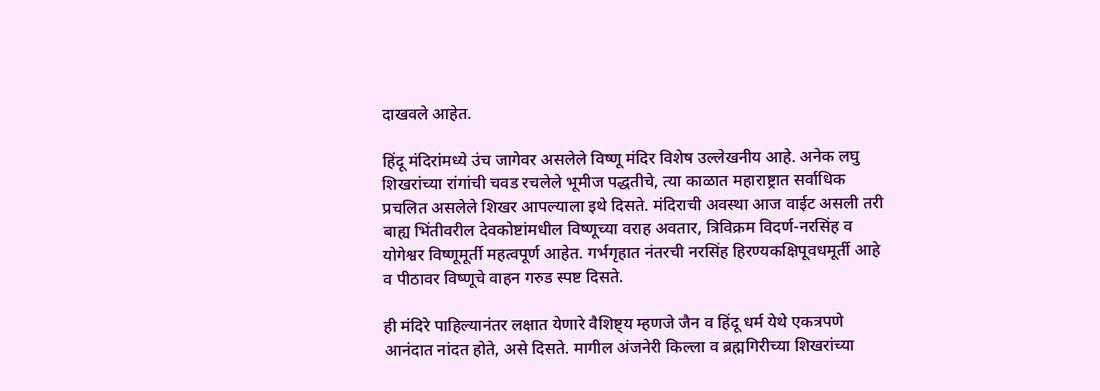दाखवले आहेत.

हिंदू मंदिरांमध्ये उंच जागेवर असलेले विष्णू मंदिर विशेष उल्लेखनीय आहे. अनेक लघु शिखरांच्या रांगांची चवड रचलेले भूमीज पद्धतीचे, त्या काळात महाराष्ट्रात सर्वाधिक प्रचलित असलेले शिखर आपल्याला इथे दिसते. मंदिराची अवस्था आज वाईट असली तरी बाह्य भिंतीवरील देवकोष्टांमधील विष्णूच्या वराह अवतार, त्रिविक्रम विदर्ण-नरसिंह व योगेश्वर विष्णूमूर्ती महत्वपूर्ण आहेत. गर्भगृहात नंतरची नरसिंह हिरण्यकक्षिपूवधमूर्ती आहे व पीठावर विष्णूचे वाहन गरुड स्पष्ट दिसते.

ही मंदिरे पाहिल्यानंतर लक्षात येणारे वैशिष्ट्य म्हणजे जैन व हिंदू धर्म येथे एकत्रपणे आनंदात नांदत होते, असे दिसते. मागील अंजनेरी किल्ला व ब्रह्मगिरीच्या शिखरांच्या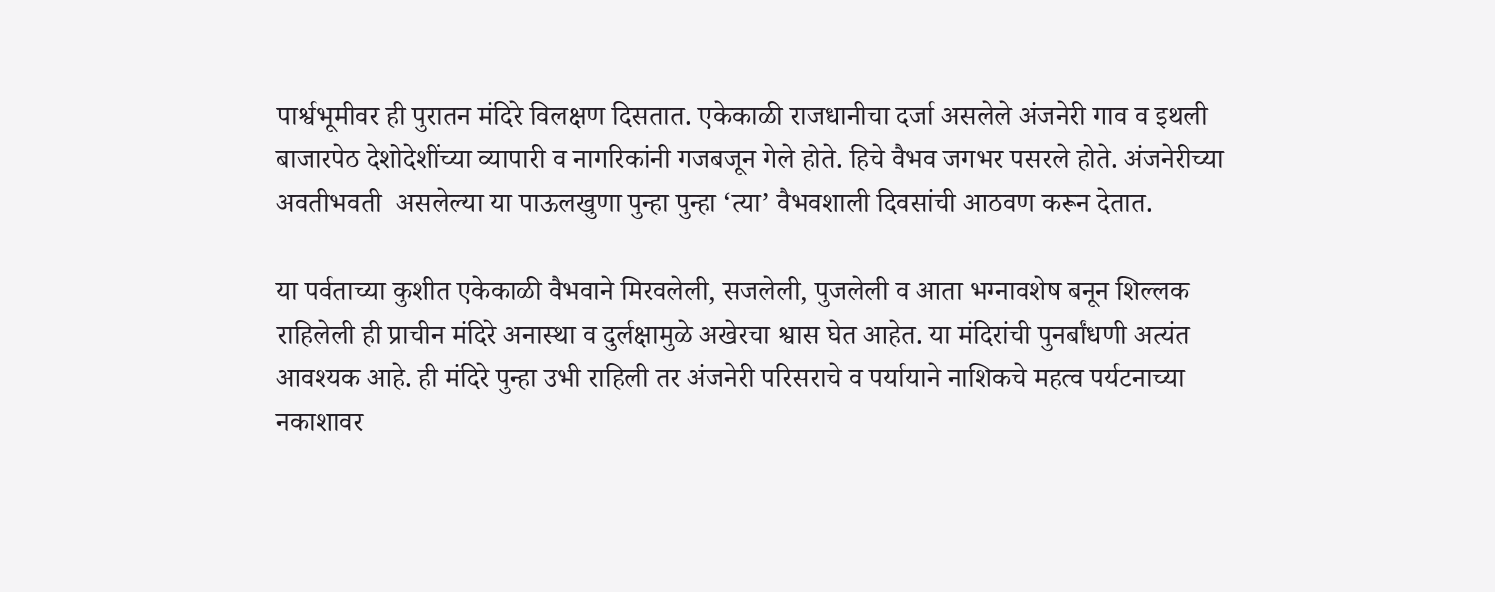पार्श्वभूमीवर ही पुरातन मंदिरे विलक्षण दिसतात. एकेकाळी राजधानीचा दर्जा असलेले अंजनेरी गाव व इथली बाजारपेठ देशोदेशींच्या व्यापारी व नागरिकांनी गजबजून गेले होते. हिचे वैभव जगभर पसरले होते. अंजनेरीच्या अवतीभवती  असलेल्या या पाऊलखुणा पुन्हा पुन्हा ‘त्या’ वैभवशाली दिवसांची आठवण करून देतात.

या पर्वताच्या कुशीत एकेकाळी वैभवाने मिरवलेली, सजलेली, पुजलेली व आता भग्नावशेष बनून शिल्लक राहिलेली ही प्राचीन मंदिरे अनास्था व दुर्लक्षामुळे अखेरचा श्वास घेत आहेत. या मंदिरांची पुनर्बांधणी अत्यंत आवश्यक आहे. ही मंदिरे पुन्हा उभी राहिली तर अंजनेरी परिसराचे व पर्यायाने नाशिकचे महत्व पर्यटनाच्या नकाशावर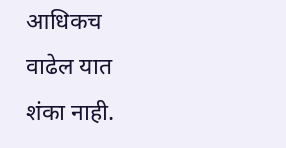आधिकच वाढेल यात शंका नाही.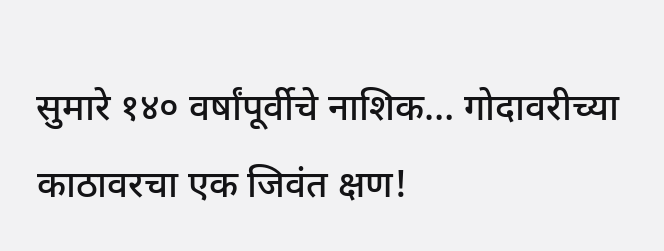सुमारे १४० वर्षांपूर्वीचे नाशिक… गोदावरीच्या काठावरचा एक जिवंत क्षण!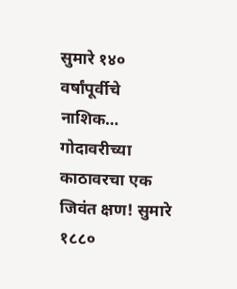सुमारे १४० वर्षांपूर्वीचे नाशिक… गोदावरीच्या काठावरचा एक जिवंत क्षण! सुमारे १८८०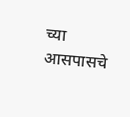च्या आसपासचे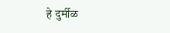हे दुर्मीळ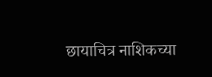छायाचित्र नाशिकच्या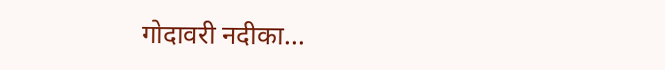गोदावरी नदीका...